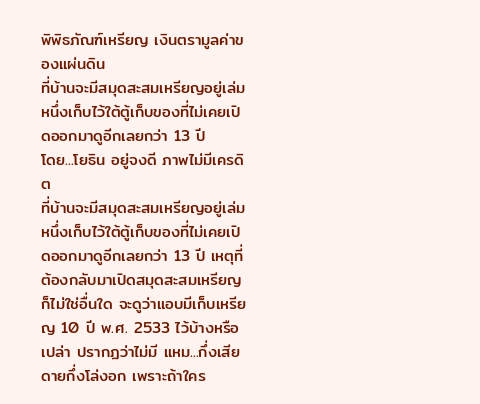พิพิธภัณฑ์เหรียญ เงินตรามูลค่าของแผ่นดิน
ที่บ้านจะมีสมุดสะสมเหรียญอยู่เล่มหนึ่งเก็บไว้ใต้ตู้เก็บของที่ไม่เคยเปิดออกมาดูอีกเลยกว่า 13 ปี
โดย...โยธิน อยู่จงดี ภาพไม่มีเครดิต
ที่บ้านจะมีสมุดสะสมเหรียญอยู่เล่มหนึ่งเก็บไว้ใต้ตู้เก็บของที่ไม่เคยเปิดออกมาดูอีกเลยกว่า 13 ปี เหตุที่ต้องกลับมาเปิดสมุดสะสมเหรียญก็ไม่ใช่อื่นใด จะดูว่าแอบมีเก็บเหรียญ 10 ปี พ.ศ. 2533 ไว้บ้างหรือเปล่า ปรากฏว่าไม่มี แหม...กึ่งเสียดายกึ่งโล่งอก เพราะถ้าใคร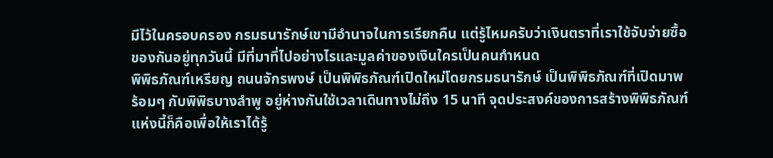มีไว้ในครอบครอง กรมธนารักษ์เขามีอำนาจในการเรียกคืน แต่รู้ไหมครับว่าเงินตราที่เราใช้จับจ่ายซื้อของกันอยู่ทุกวันนี้ มีที่มาที่ไปอย่างไรและมูลค่าของเงินใครเป็นคนกำหนด
พิพิธภัณฑ์เหรียญ ถนนจักรพงษ์ เป็นพิพิธภัณฑ์เปิดใหม่โดยกรมธนารักษ์ เป็นพิพิธภัณฑ์ที่เปิดมาพร้อมๆ กับพิพิธบางลำพู อยู่ห่างกันใช้เวลาเดินทางไม่ถึง 15 นาที จุดประสงค์ของการสร้างพิพิธภัณฑ์แห่งนี้ก็คือเพื่อให้เราได้รู้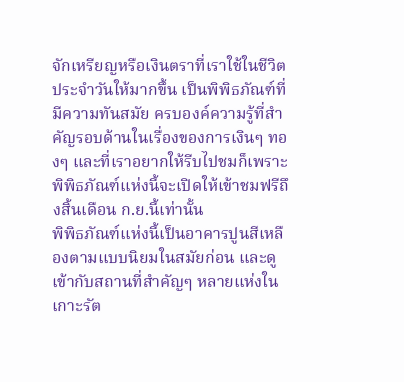จักเหรียญหรือเงินตราที่เราใช้ในชีวิตประจำวันให้มากขึ้น เป็นพิพิธภัณฑ์ที่มีความทันสมัย ครบองค์ความรู้ที่สำคัญรอบด้านในเรื่องของการเงินๆ ทองๆ และที่เราอยากให้รีบไปชมก็เพราะพิพิธภัณฑ์แห่งนี้จะเปิดให้เข้าชมฟรีถึงสิ้นเดือน ก.ย.นี้เท่านั้น
พิพิธภัณฑ์แห่งนี้เป็นอาคารปูนสีเหลืองตามแบบนิยมในสมัยก่อน และดูเข้ากับสถานที่สำคัญๆ หลายแห่งในเกาะรัต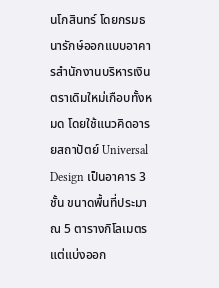นโกสินทร์ โดยกรมธนารักษ์ออกแบบอาคารสำนักงานบริหารเงินตราเดิมใหม่เกือบทั้งหมด โดยใช้แนวคิดอารยสถาปัตย์ Universal Design เป็นอาคาร 3 ชั้น ขนาดพื้นที่ประมาณ 5 ตารางกิโลเมตร แต่แบ่งออก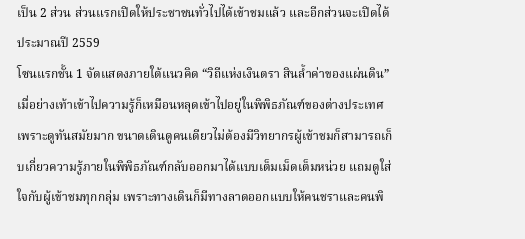เป็น 2 ส่วน ส่วนแรกเปิดให้ประชาชนทั่วไปได้เข้าชมแล้ว และอีกส่วนจะเปิดได้ประมาณปี 2559
โซนแรกชั้น 1 จัดแสดงภายใต้แนวคิด “วิถีแห่งเงินตรา สินล้ำค่าของแผ่นดิน” เมื่อย่างเท้าเข้าไปความรู้ก็เหมือนหลุดเข้าไปอยู่ในพิพิธภัณฑ์ของต่างประเทศเพราะดูทันสมัยมาก ขนาดเดินดูคนเดียวไม่ต้องมีวิทยากรผู้เข้าชมก็สามารถเก็บเกี่ยวความรู้ภายในพิพิธภัณฑ์กลับออกมาได้แบบเต็มเม็ดเต็มหน่วย แถมดูใส่ใจกับผู้เข้าชมทุกกลุ่ม เพราะทางเดินก็มีทางลาดออกแบบให้คนชราและคนพิ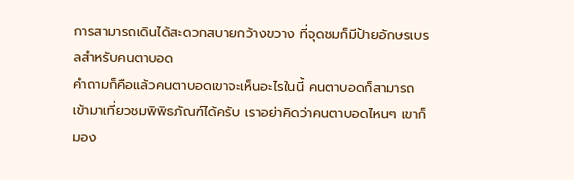การสามารถเดินได้สะดวกสบายกว้างขวาง ที่จุดชมก็มีป้ายอักษรเบรลสำหรับคนตาบอด
คำถามก็คือแล้วคนตาบอดเขาจะเห็นอะไรในนี้ คนตาบอดก็สามารถเข้ามาเที่ยวชมพิพิธภัณฑ์ได้ครับ เราอย่าคิดว่าคนตาบอดไหนๆ เขาก็มอง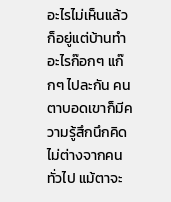อะไรไม่เห็นแล้ว ก็อยู่แต่บ้านทำอะไรก๊อกๆ แก๊กๆ ไปละกัน คนตาบอดเขาก็มีความรู้สึกนึกคิดไม่ต่างจากคนทั่วไป แม้ตาจะ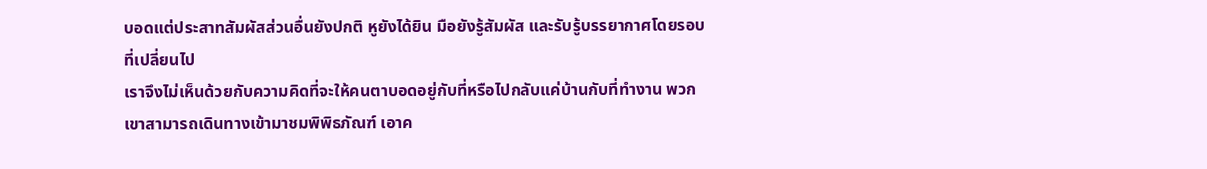บอดแต่ประสาทสัมผัสส่วนอื่นยังปกติ หูยังได้ยิน มือยังรู้สัมผัส และรับรู้บรรยากาศโดยรอบที่เปลี่ยนไป
เราจึงไม่เห็นด้วยกับความคิดที่จะให้คนตาบอดอยู่กับที่หรือไปกลับแค่บ้านกับที่ทำงาน พวกเขาสามารถเดินทางเข้ามาชมพิพิธภัณฑ์ เอาค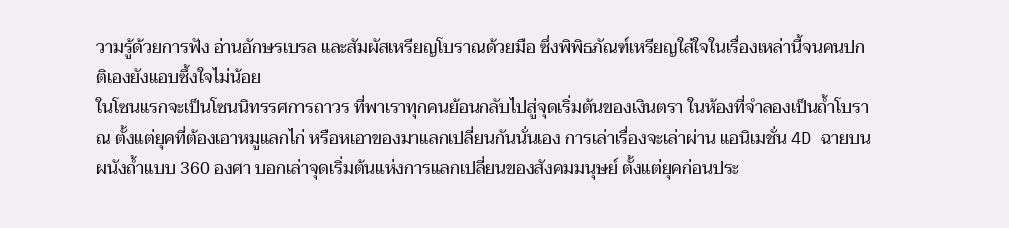วามรู้ด้วยการฟัง อ่านอักษรเบรล และสัมผัสเหรียญโบราณด้วยมือ ซึ่งพิพิธภัณฑ์เหรียญใส่ใจในเรื่องเหล่านี้จนคนปกติเองยังแอบซึ้งใจไม่น้อย
ในโซนแรกจะเป็นโซนนิทรรศการถาวร ที่พาเราทุกคนย้อนกลับไปสู่จุดเริ่มต้นของเงินตรา ในห้องที่จำลองเป็นถ้ำโบราณ ตั้งแต่ยุคที่ต้องเอาหมูแลกไก่ หรือหเอาของมาแลกเปลี่ยนกันนั่นเอง การเล่าเรื่องจะเล่าผ่าน แอนิเมชั่น 4D ฉายบนผนังถ้ำแบบ 360 องศา บอกเล่าจุดเริ่มต้นแห่งการแลกเปลี่ยนของสังคมมนุษย์ ตั้งแต่ยุคก่อนประ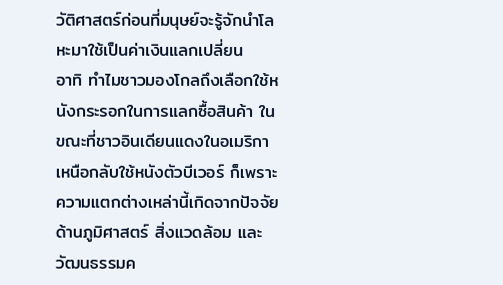วัติศาสตร์ก่อนที่มนุษย์จะรู้จักนำโลหะมาใช้เป็นค่าเงินแลกเปลี่ยน
อาทิ ทำไมชาวมองโกลถึงเลือกใช้หนังกระรอกในการแลกซื้อสินค้า ในขณะที่ชาวอินเดียนแดงในอเมริกาเหนือกลับใช้หนังตัวบีเวอร์ ก็เพราะความแตกต่างเหล่านี้เกิดจากปัจจัยด้านภูมิศาสตร์ สิ่งแวดล้อม และวัฒนธรรมค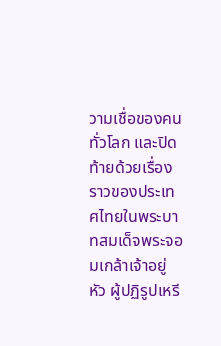วามเชื่อของคนทั่วโลก และปิดท้ายด้วยเรื่องราวของประเทศไทยในพระบาทสมเด็จพระจอมเกล้าเจ้าอยู่หัว ผู้ปฏิรูปเหรี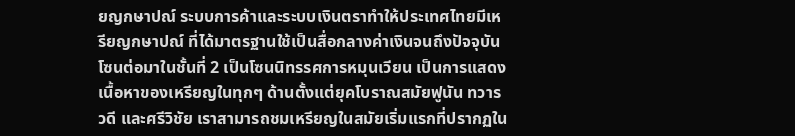ยญกษาปณ์ ระบบการค้าและระบบเงินตราทำให้ประเทศไทยมีเหรียญกษาปณ์ ที่ได้มาตรฐานใช้เป็นสื่อกลางค่าเงินจนถึงปัจจุบัน
โซนต่อมาในชั้นที่ 2 เป็นโซนนิทรรศการหมุนเวียน เป็นการแสดงเนื้อหาของเหรียญในทุกๆ ด้านตั้งแต่ยุคโบราณสมัยฟูนัน ทวารวดี และศรีวิชัย เราสามารถชมเหรียญในสมัยเริ่มแรกที่ปรากฏใน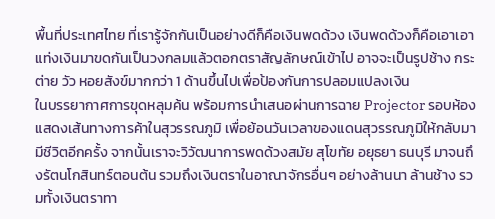พื้นที่ประเทศไทย ที่เรารู้จักกันเป็นอย่างดีก็คือเงินพดด้วง เงินพดด้วงก็คือเอาเอาแท่งเงินมาขดกันเป็นวงกลมแล้วตอกตราสัญลักษณ์เข้าไป อาจจะเป็นรูปช้าง กระต่าย วัว หอยสังข์มากกว่า 1 ด้านขึ้นไปเพื่อป้องกันการปลอมแปลงเงิน
ในบรรยากาศการขุดหลุมค้น พร้อมการนำเสนอผ่านการฉาย Projector รอบห้อง แสดงเส้นทางการค้าในสุวรรณภูมิ เพื่อย้อนวันเวลาของแดนสุวรรณภูมิให้กลับมามีชีวิตอีกครั้ง จากนั้นเราจะวิวัฒนาการพดด้วงสมัย สุโขทัย อยุธยา ธนบุรี มาจนถึงรัตนโกสินทร์ตอนต้น รวมถึงเงินตราในอาณาจักรอื่นๆ อย่างล้านนา ล้านช้าง รวมทั้งเงินตราทา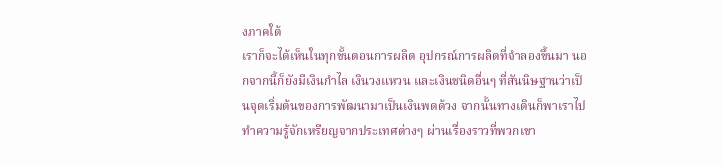งภาคใต้
เราก็จะได้เห็นในทุกขั้นตอนการผลิต อุปกรณ์การผลิตที่จำลองขึ้นมา นอกจากนี้ก็ยังมีเงินกำไล เงินวงแหวน และเงินชนิดอื่นๆ ที่สันนิษฐานว่าเป็นจุดเริ่มต้นของการพัฒนามาเป็นเงินพดด้วง จากนั้นทางเดินก็พาเราไปทำความรู้จักเหรียญจากประเทศต่างๆ ผ่านเรื่องราวที่พวกเขา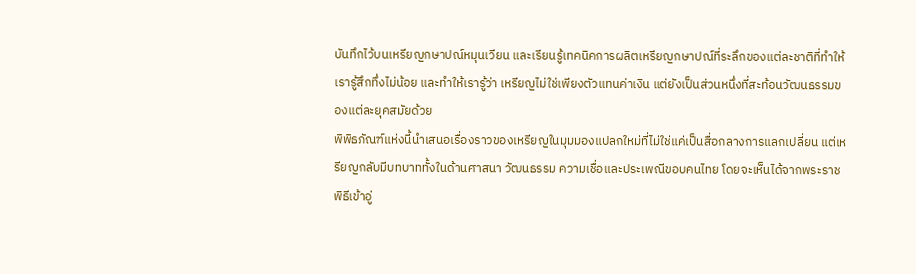บันทึกไว้บนเหรียญกษาปณ์หมุนเวียน และเรียนรู้เทคนิคการผลิตเหรียญกษาปณ์ที่ระลึกของแต่ละชาติที่ทำให้เรารู้สึกทึ่งไม่น้อย และทำให้เรารู้ว่า เหรียญไม่ใช่เพียงตัวแทนค่าเงิน แต่ยังเป็นส่วนหนึ่งที่สะท้อนวัฒนธรรมของแต่ละยุคสมัยด้วย
พิพิธภัณฑ์แห่งนี้นำเสนอเรื่องราวของเหรียญในมุมมองแปลกใหม่ที่ไม่ใช่แค่เป็นสื่อกลางการแลกเปลี่ยน แต่เหรียญกลับมีบทบาททั้งในด้านศาสนา วัฒนธรรม ความเชื่อและประเพณีขอบคนไทย โดยจะเห็นได้จากพระราชพิธีเข้าอู่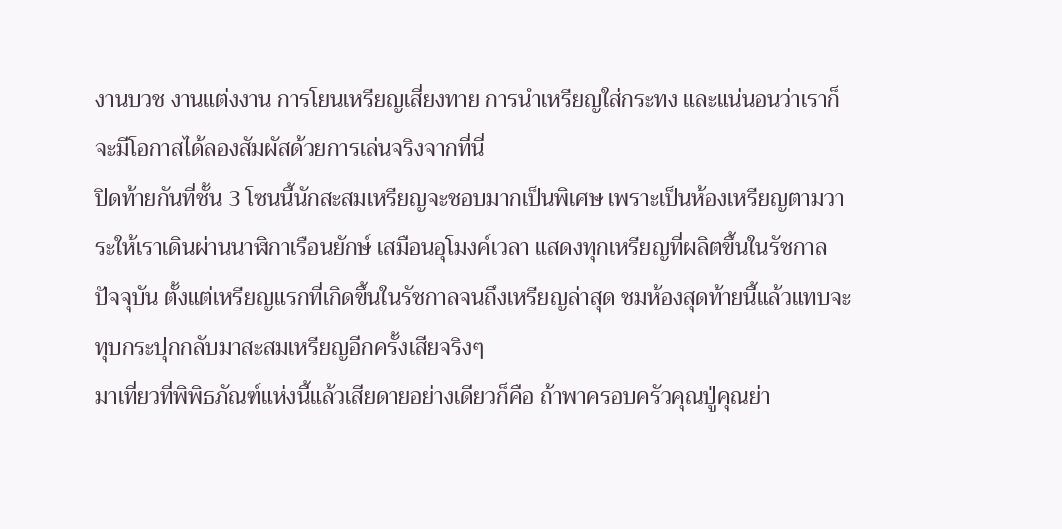งานบวช งานแต่งงาน การโยนเหรียญเสี่ยงทาย การนำเหรียญใส่กระทง และแน่นอนว่าเราก็จะมีโอกาสได้ลองสัมผัสด้วยการเล่นจริงจากที่นี่
ปิดท้ายกันที่ชั้น 3 โซนนี้นักสะสมเหรียญจะชอบมากเป็นพิเศษ เพราะเป็นห้องเหรียญตามวาระให้เราเดินผ่านนาฬิกาเรือนยักษ์ เสมือนอุโมงค์เวลา แสดงทุกเหรียญที่ผลิตขึ้นในรัชกาลปัจจุบัน ตั้งแต่เหรียญแรกที่เกิดขึ้นในรัชกาลจนถึงเหรียญล่าสุด ชมห้องสุดท้ายนี้แล้วแทบจะทุบกระปุกกลับมาสะสมเหรียญอีกครั้งเสียจริงๆ
มาเที่ยวที่พิพิธภัณฑ์แห่งนี้แล้วเสียดายอย่างเดียวก็คือ ถ้าพาครอบครัวคุณปู่คุณย่า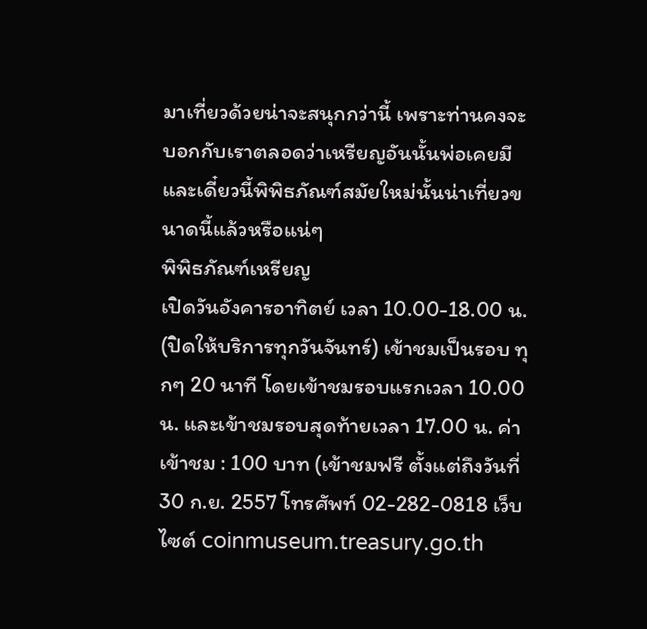มาเที่ยวด้วยน่าจะสนุกกว่านี้ เพราะท่านคงจะบอกกับเราตลอดว่าเหรียญอันนั้นพ่อเคยมี และเดี๋ยวนี้พิพิธภัณฑ์สมัยใหม่นั้นน่าเที่ยวขนาดนี้แล้วหรือแน่ๆ
พิพิธภัณฑ์เหรียญ
เปิดวันอังคารอาทิตย์ เวลา 10.00-18.00 น. (ปิดให้บริการทุกวันจันทร์) เข้าชมเป็นรอบ ทุกๆ 20 นาที โดยเข้าชมรอบแรกเวลา 10.00 น. และเข้าชมรอบสุดท้ายเวลา 17.00 น. ค่าเข้าชม : 100 บาท (เข้าชมฟรี ตั้งแต่ถึงวันที่ 30 ก.ย. 2557 โทรศัพท์ 02-282-0818 เว็บไซต์ coinmuseum.treasury.go.th